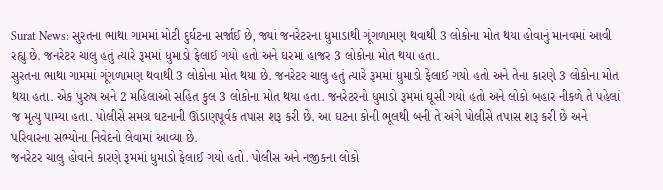Surat News: સુરતના ભાથા ગામમાં મોટી દુર્ઘટના સર્જાઈ છે, જ્યાં જનરેટરના ધુમાડાથી ગૂંગળામણ થવાથી 3 લોકોના મોત થયા હોવાનું માનવમાં આવી રહ્યુ છે. જનરેટર ચાલુ હતું ત્યારે રૂમમાં ધુમાડો ફેલાઈ ગયો હતો અને ઘરમાં હાજર 3 લોકોના મોત થયા હતા.
સુરતના ભાથા ગામમાં ગૂંગળામણ થવાથી 3 લોકોના મોત થયા છે. જનરેટર ચાલુ હતું ત્યારે રૂમમાં ધુમાડો ફેલાઈ ગયો હતો અને તેના કારણે 3 લોકોના મોત થયા હતા. એક પુરુષ અને 2 મહિલાઓ સહિત કુલ 3 લોકોના મોત થયા હતા. જનરેટરનો ધુમાડો રૂમમાં ઘૂસી ગયો હતો અને લોકો બહાર નીકળે તે પહેલાં જ મૃત્યુ પામ્યા હતા. પોલીસે સમગ્ર ઘટનાની ઊંડાણપૂર્વક તપાસ શરૂ કરી છે. આ ઘટના કોની ભૂલથી બની તે અંગે પોલીસે તપાસ શરૂ કરી છે અને પરિવારના સભ્યોના નિવેદનો લેવામાં આવ્યા છે.
જનરેટર ચાલુ હોવાને કારણે રૂમમાં ધુમાડો ફેલાઈ ગયો હતો. પોલીસ અને નજીકના લોકો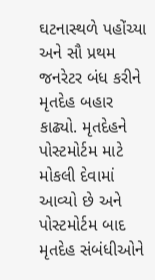ઘટનાસ્થળે પહોંચ્યા અને સૌ પ્રથમ જનરેટર બંધ કરીને મૃતદેહ બહાર કાઢ્યો. મૃતદેહને પોસ્ટમોર્ટમ માટે મોકલી દેવામાં આવ્યો છે અને પોસ્ટમોર્ટમ બાદ મૃતદેહ સંબંધીઓને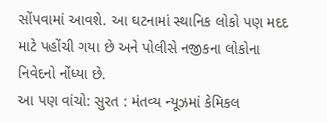સોંપવામાં આવશે. આ ઘટનામાં સ્થાનિક લોકો પણ મદદ માટે પહોંચી ગયા છે અને પોલીસે નજીકના લોકોના નિવેદનો નોંધ્યા છે.
આ પણ વાંચો: સુરત : મંતવ્ય ન્યૂઝમાં કેમિકલ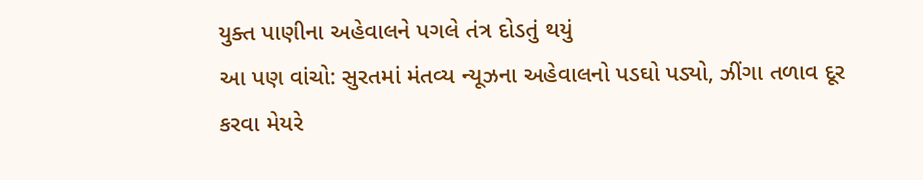યુક્ત પાણીના અહેવાલને પગલે તંત્ર દોડતું થયું
આ પણ વાંચો: સુરતમાં મંતવ્ય ન્યૂઝના અહેવાલનો પડઘો પડ્યો, ઝીંગા તળાવ દૂર કરવા મેયરે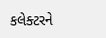કલેક્ટરને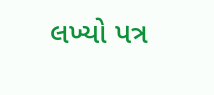લખ્યો પત્ર